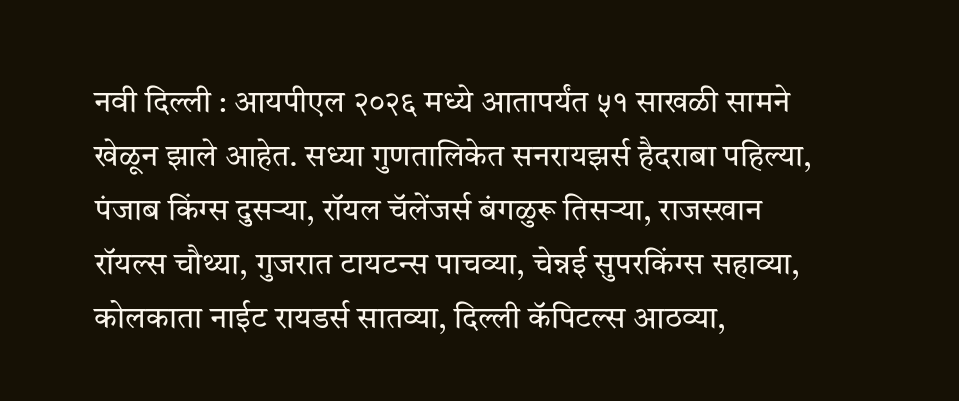नवी दिल्ली : आयपीएल २०२६ मध्ये आतापर्यंत ५१ साखळी सामने खेळून झाले आहेत. सध्या गुणतालिकेत सनरायझर्स हैदराबा पहिल्या, पंजाब किंग्स दुसऱ्या, रॉयल चॅलेंजर्स बंगळुरू तिसऱ्या, राजस्खान रॉयल्स चौथ्या, गुजरात टायटन्स पाचव्या, चेन्नई सुपरकिंग्स सहाव्या, कोलकाता नाईट रायडर्स सातव्या, दिल्ली कॅपिटल्स आठव्या,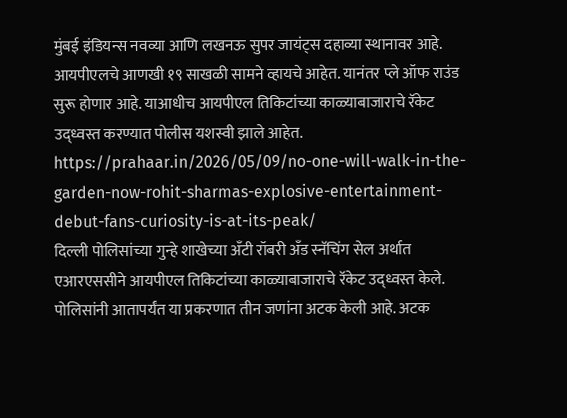मुंबई इंडियन्स नवव्या आणि लखनऊ सुपर जायंट्स दहाव्या स्थानावर आहे. आयपीएलचे आणखी १९ साखळी सामने व्हायचे आहेत. यानंतर प्ले ऑफ राउंड सुरू होणार आहे. याआधीच आयपीएल तिकिटांच्या काळ्याबाजाराचे रॅकेट उद्ध्वस्त करण्यात पोलीस यशस्वी झाले आहेत.
https://prahaar.in/2026/05/09/no-one-will-walk-in-the-garden-now-rohit-sharmas-explosive-entertainment-debut-fans-curiosity-is-at-its-peak/
दिल्ली पोलिसांच्या गुन्हे शाखेच्या अँटी रॉबरी अँड स्नॅचिंग सेल अर्थात एआरएससीने आयपीएल तिकिटांच्या काळ्याबाजाराचे रॅकेट उद्ध्वस्त केले. पोलिसांनी आतापर्यंत या प्रकरणात तीन जणांना अटक केली आहे. अटक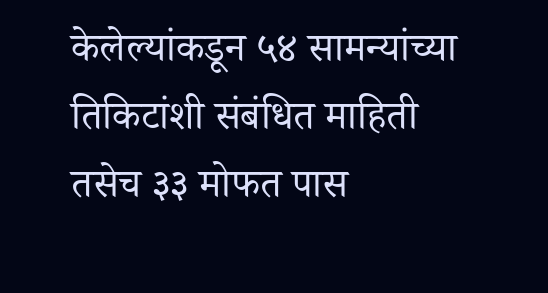केलेल्यांकडून ५४ सामन्यांच्या तिकिटांशी संबंधित माहिती तसेच ३३ मोफत पास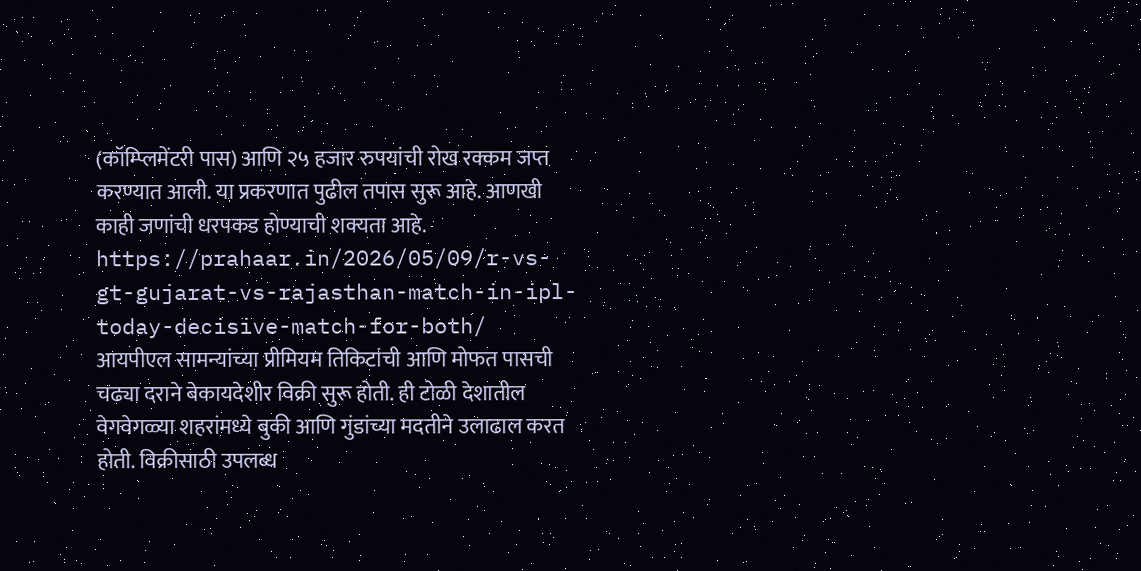(कॉम्प्लिमेंटरी पास) आणि २५ हजार रुपयांची रोख रक्कम जप्त करण्यात आली. या प्रकरणात पुढील तपास सुरू आहे. आणखी काही जणांची धरपकड होण्याची शक्यता आहे.
https://prahaar.in/2026/05/09/r-vs-gt-gujarat-vs-rajasthan-match-in-ipl-today-decisive-match-for-both/
आयपीएल सामन्यांच्या प्रीमियम तिकिटांची आणि मोफत पासची चढ्या दराने बेकायदेशीर विक्री सुरू होती. ही टोळी देशातील वेगवेगळ्या शहरांमध्ये बुकी आणि गुंडांच्या मदतीने उलाढाल करत होती. विक्रीसाठी उपलब्ध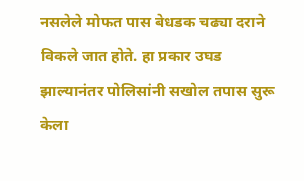नसलेले मोफत पास बेधडक चढ्या दराने विकले जात होते. हा प्रकार उघड झाल्यानंतर पोलिसांनी सखोल तपास सुरू केला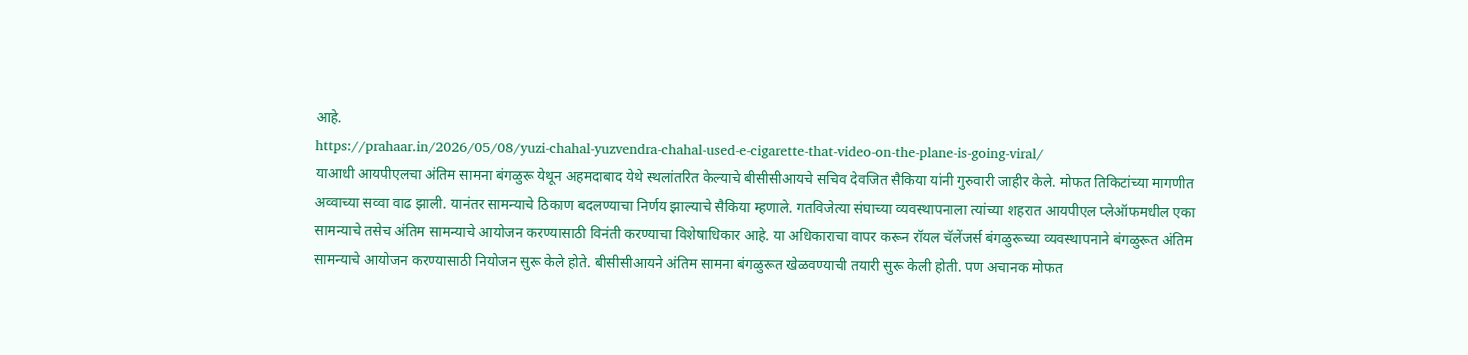आहे.
https://prahaar.in/2026/05/08/yuzi-chahal-yuzvendra-chahal-used-e-cigarette-that-video-on-the-plane-is-going-viral/
याआधी आयपीएलचा अंतिम सामना बंगळुरू येथून अहमदाबाद येथे स्थलांतरित केल्याचे बीसीसीआयचे सचिव देवजित सैकिया यांनी गुरुवारी जाहीर केले. मोफत तिकिटांच्या मागणीत अव्वाच्या सव्वा वाढ झाली. यानंतर सामन्याचे ठिकाण बदलण्याचा निर्णय झाल्याचे सैकिया म्हणाले. गतविजेत्या संघाच्या व्यवस्थापनाला त्यांच्या शहरात आयपीएल प्लेऑफमधील एका सामन्याचे तसेच अंतिम सामन्याचे आयोजन करण्यासाठी विनंती करण्याचा विशेषाधिकार आहे. या अधिकाराचा वापर करून रॉयल चॅलेंजर्स बंगळुरूच्या व्यवस्थापनाने बंगळुरूत अंतिम सामन्याचे आयोजन करण्यासाठी नियोजन सुरू केले होते. बीसीसीआयने अंतिम सामना बंगळुरूत खेळवण्याची तयारी सुरू केली होती. पण अचानक मोफत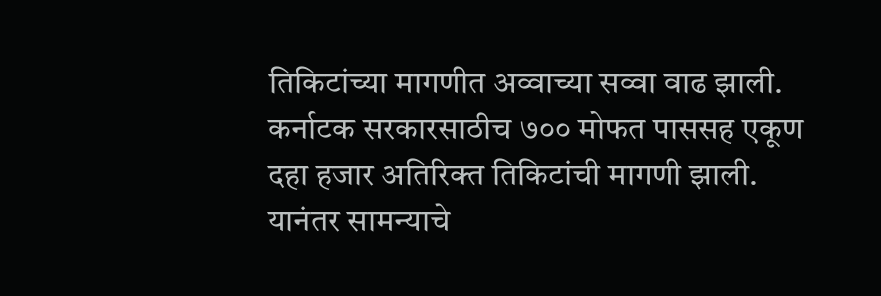तिकिटांच्या मागणीत अव्वाच्या सव्वा वाढ झाली. कर्नाटक सरकारसाठीच ७०० मोफत पाससह एकूण दहा हजार अतिरिक्त तिकिटांची मागणी झाली. यानंतर सामन्याचे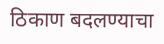ठिकाण बदलण्याचा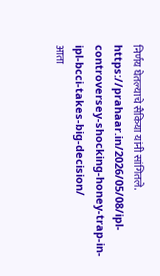निर्णय घेतल्याचे सैकिया यांनी सांगितले.
https://prahaar.in/2026/05/08/ipl-controversey-shocking-honey-trap-in-ipl-bcci-takes-big-decision/
आता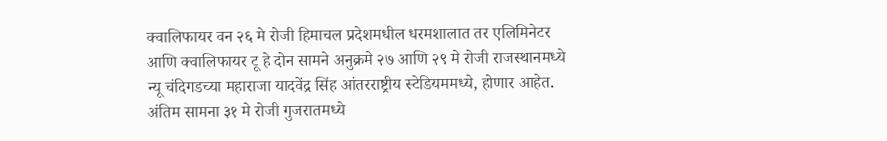क्वालिफायर वन २६ मे रोजी हिमाचल प्रदेशमधील धरमशालात तर एलिमिनेटर आणि क्वालिफायर टू हे दोन सामने अनुक्रमे २७ आणि २९ मे रोजी राजस्थानमध्ये न्यू चंदिगडच्या महाराजा यादवेंद्र सिंह आंतरराष्ट्रीय स्टेडियममध्ये, होणार आहेत. अंतिम सामना ३१ मे रोजी गुजरातमध्ये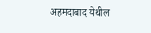अहमदाबाद येथील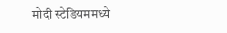मोदी स्टेडियममध्ये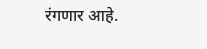रंगणार आहे.